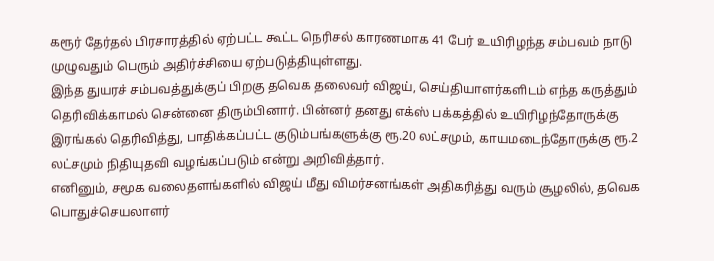கரூர் தேர்தல் பிரசாரத்தில் ஏற்பட்ட கூட்ட நெரிசல் காரணமாக 41 பேர் உயிரிழந்த சம்பவம் நாடு முழுவதும் பெரும் அதிர்ச்சியை ஏற்படுத்தியுள்ளது.
இந்த துயரச் சம்பவத்துக்குப் பிறகு தவெக தலைவர் விஜய், செய்தியாளர்களிடம் எந்த கருத்தும் தெரிவிக்காமல் சென்னை திரும்பினார். பின்னர் தனது எக்ஸ் பக்கத்தில் உயிரிழந்தோருக்கு இரங்கல் தெரிவித்து, பாதிக்கப்பட்ட குடும்பங்களுக்கு ரூ.20 லட்சமும், காயமடைந்தோருக்கு ரூ.2 லட்சமும் நிதியுதவி வழங்கப்படும் என்று அறிவித்தார்.
எனினும், சமூக வலைதளங்களில் விஜய் மீது விமர்சனங்கள் அதிகரித்து வரும் சூழலில், தவெக பொதுச்செயலாளர்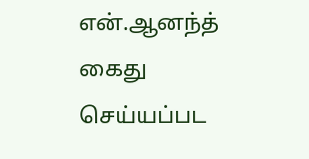என்.ஆனந்த் கைது செய்யப்பட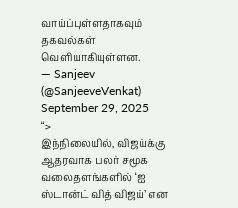வாய்ப்புள்ளதாகவும் தகவல்கள் வெளியாகியுள்ளன.
— Sanjeev (@SanjeeveVenkat) September 29, 2025
“>
இந்நிலையில், விஜய்க்கு ஆதரவாக பலர் சமூக வலைதளங்களில் ‘ஐ ஸ்டான்ட் வித் விஜய்’ என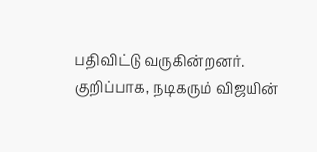பதிவிட்டு வருகின்றனர். குறிப்பாக, நடிகரும் விஜயின்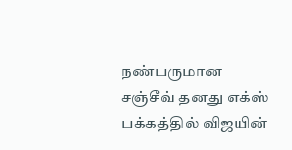நண்பருமான சஞ்சீவ் தனது எக்ஸ் பக்கத்தில் விஜயின்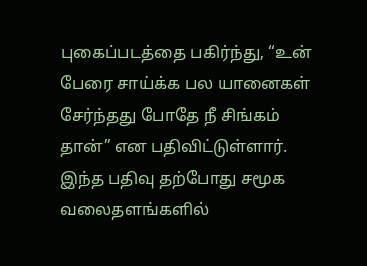புகைப்படத்தை பகிர்ந்து, “உன் பேரை சாய்க்க பல யானைகள் சேர்ந்தது போதே நீ சிங்கம் தான்” என பதிவிட்டுள்ளார். இந்த பதிவு தற்போது சமூக வலைதளங்களில்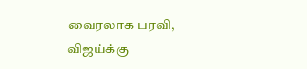வைரலாக பரவி, விஜய்க்கு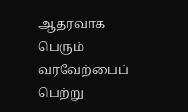ஆதரவாக பெரும் வரவேற்பைப் பெற்று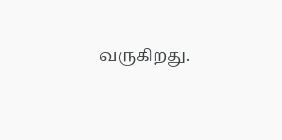வருகிறது.